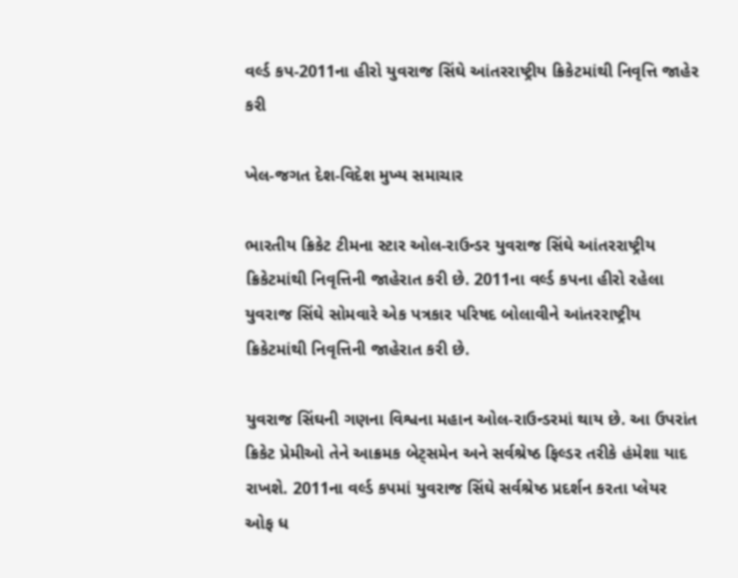વર્લ્ડ કપ-2011ના હીરો યુવરાજ સિંઘે આંતરરાષ્ટ્રીય ક્રિકેટમાંથી નિવૃત્તિ જાહેર કરી

ખેલ-જગત દેશ-વિદેશ મુખ્ય સમાચાર

ભારતીય ક્રિકેટ ટીમના સ્ટાર ઓલ-રાઉન્ડર યુવરાજ સિંઘે આંતરરાષ્ટ્રીય ક્રિકેટમાંથી નિવૃત્તિની જાહેરાત કરી છે. 2011ના વર્લ્ડ કપના હીરો રહેલા યુવરાજ સિંઘે સોમવારે એક પત્રકાર પરિષદ બોલાવીને આંતરરાષ્ટ્રીય ક્રિકેટમાંથી નિવૃત્તિની જાહેરાત કરી છે.

યુવરાજ સિંઘની ગણના વિશ્વના મહાન ઓલ-રાઉન્ડરમાં થાય છે. આ ઉપરાંત ક્રિકેટ પ્રેમીઓ તેને આક્રમક બેટ્સમેન અને સર્વશ્રેષ્ઠ ફિલ્ડર તરીકે હંમેશા યાદ રાખશે. 2011ના વર્લ્ડ કપમાં યુવરાજ સિંઘે સર્વશ્રેષ્ઠ પ્રદર્શન કરતા પ્લેયર ઓફ ધ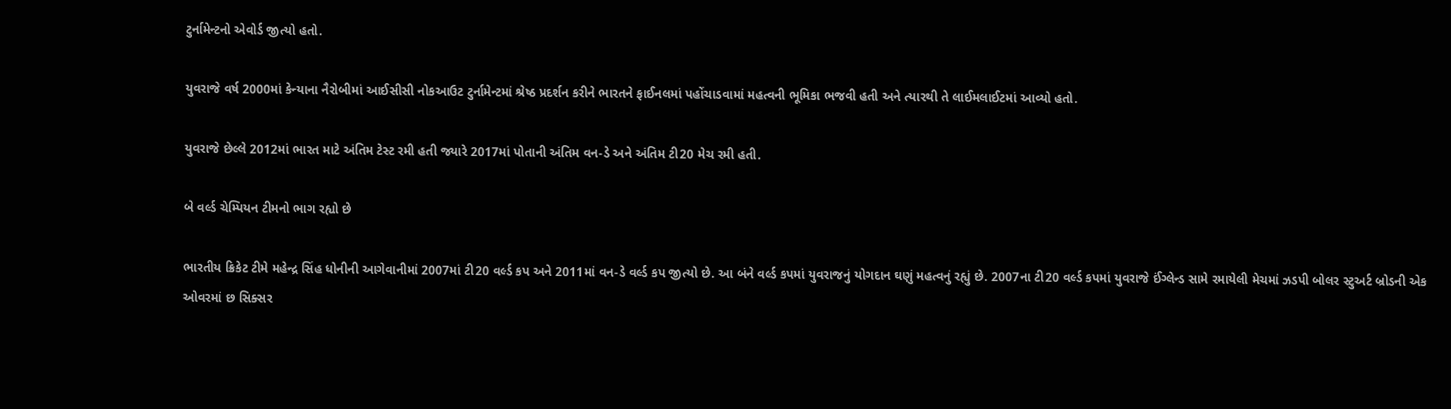ટુર્નામેન્ટનો એવોર્ડ જીત્યો હતો.

યુવરાજે વર્ષ 2000માં કેન્યાના નૈરોબીમાં આઈસીસી નોકઆઉટ ટુર્નામેન્ટમાં શ્રેષ્ઠ પ્રદર્શન કરીને ભારતને ફાઈનલમાં પહોંચાડવામાં મહત્વની ભૂમિકા ભજવી હતી અને ત્યારથી તે લાઈમલાઈટમાં આવ્યો હતો.

યુવરાજે છેલ્લે 2012માં ભારત માટે અંતિમ ટેસ્ટ રમી હતી જ્યારે 2017માં પોતાની અંતિમ વન-ડે અને અંતિમ ટી20 મેચ રમી હતી.

બે વર્લ્ડ ચેમ્પિયન ટીમનો ભાગ રહ્યો છે

ભારતીય ક્રિકેટ ટીમે મહેન્દ્ર સિંહ ધોનીની આગેવાનીમાં 2007માં ટી20 વર્લ્ડ કપ અને 2011માં વન-ડે વર્લ્ડ કપ જીત્યો છે. આ બંને વર્લ્ડ કપમાં યુવરાજનું યોગદાન ઘણું મહત્વનું રહ્યું છે. 2007ના ટી20 વર્લ્ડ કપમાં યુવરાજે ઈંગ્લેન્ડ સામે રમાયેલી મેચમાં ઝડપી બોલર સ્ટુઅર્ટ બ્રોડની એક ઓવરમાં છ સિક્સર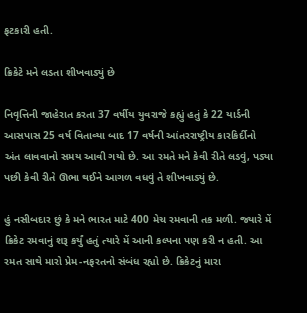ફટકારી હતી.

ક્રિકેટે મને લડતા શીખવાડ્યું છે

નિવૃત્તિની જાહેરાત કરતા 37 વર્ષીય યુવરાજે કહ્યું હતું કે 22 યાર્ડની આસપાસ 25 વર્ષ વિતાવ્યા બાદ 17 વર્ષની આંતરરાષ્ટ્રીય કારકિર્દીનો અંત લાવવાનો સમય આવી ગયો છે. આ રમતે મને કેવી રીતે લડવું, પડ્યા પછી કેવી રીતે ઊભા થઈને આગળ વધવું તે શીખવાડ્યું છે.

હું નસીબદાર છું કે મને ભારત માટે 400 મેચ રમવાની તક મળી. જ્યારે મેં ક્રિકેટ રમવાનું શરૂ કર્યું હતું ત્યારે મેં આની કલ્પના પણ કરી ન હતી. આ રમત સાથે મારો પ્રેમ-નફરતનો સંબંધ રહ્યો છે. ક્રિકેટનું મારા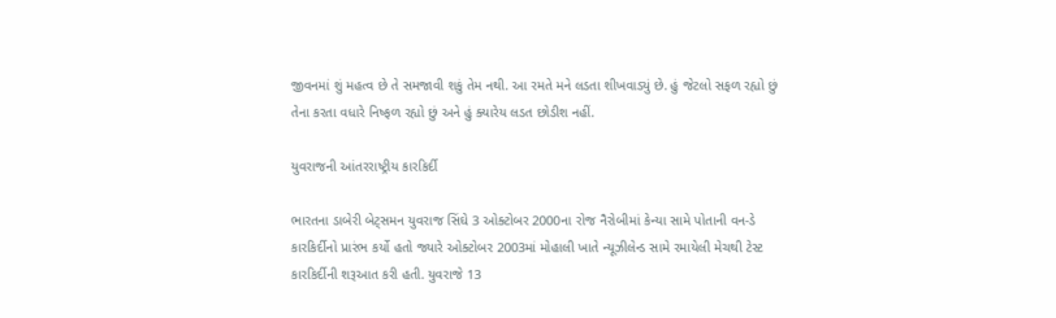જીવનમાં શું મહત્વ છે તે સમજાવી શકું તેમ નથી. આ રમતે મને લડતા શીખવાડ્યું છે. હું જેટલો સફળ રહ્યો છું તેના કરતા વધારે નિષ્ફળ રહ્યો છું અને હું ક્યારેય લડત છોડીશ નહીં.

યુવરાજની આંતરરાષ્ટ્રીય કારકિર્દી

ભારતના ડાબેરી બેટ્સમન યુવરાજ સિંઘે 3 ઓક્ટોબર 2000ના રોજ નૈરોબીમાં કેન્યા સામે પોતાની વન-ડે કારકિર્દીનો પ્રારંભ કર્યો હતો જ્યારે ઓક્ટોબર 2003માં મોહાલી ખાતે ન્યૂઝીલેન્ડ સામે રમાયેલી મેચથી ટેસ્ટ કારકિર્દીની શરૂઆત કરી હતી. યુવરાજે 13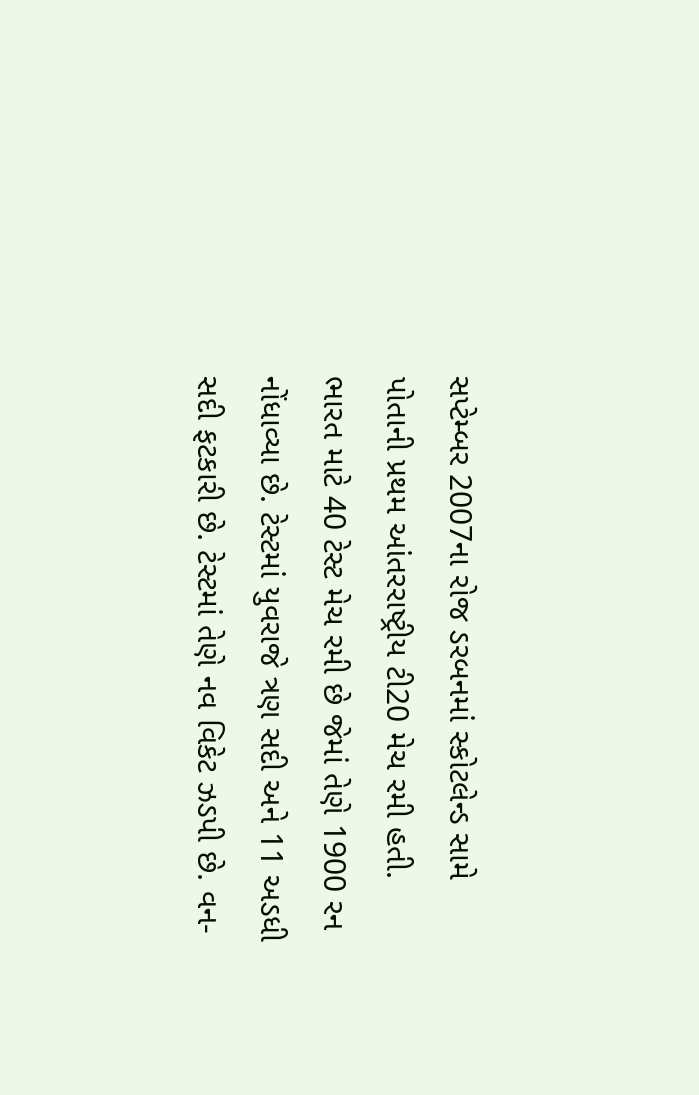સપ્ટેમ્બર 2007ના રોજ ડરબનમાં સ્કોટલેન્ડ સામે પોતાની પ્રથમ આંતરરાષ્ટ્રીય ટી20 મેચ રમી હતી. ભારત માટે 40 ટેસ્ટ મેચ રમી છે જેમાં તેણે 1900 રન નોંધાવ્યા છે. ટેસ્ટમાં યુવરાજે ત્રણ સદી અને 11 અડધી સદી ફટકારી છે. ટેસ્ટમાં તેણે નવ વિકેટ ઝડપી છે. વન-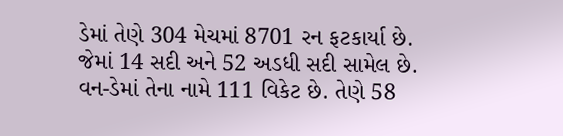ડેમાં તેણે 304 મેચમાં 8701 રન ફટકાર્યા છે. જેમાં 14 સદી અને 52 અડધી સદી સામેલ છે. વન-ડેમાં તેના નામે 111 વિકેટ છે. તેણે 58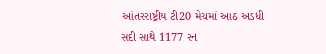આંતરરાષ્ટ્રીય ટી20 મેચમાં આઠ અડધી સદી સાથે 1177 રન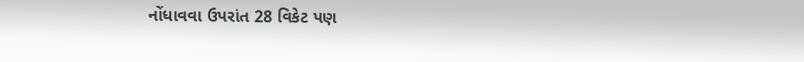નોંધાવવા ઉપરાંત 28 વિકેટ પણ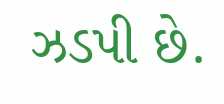ઝડપી છે.